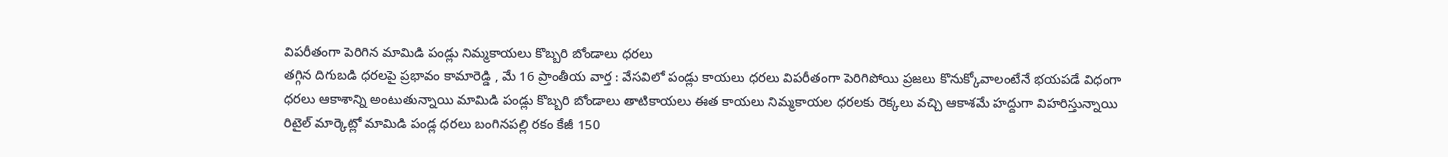విపరీతంగా పెరిగిన మామిడి పండ్లు నిమ్మకాయలు కొబ్బరి బోండాలు ధరలు
తగ్గిన దిగుబడి ధరలపై ప్రభావం కామారెడ్డి , మే 16 ప్రాంతీయ వార్త : వేసవిలో పండ్లు కాయలు ధరలు విపరీతంగా పెరిగిపోయి ప్రజలు కొనుక్కోవాలంటేనే భయపడే విధంగా ధరలు ఆకాశాన్ని అంటుతున్నాయి మామిడి పండ్లు కొబ్బరి బోండాలు తాటికాయలు ఈత కాయలు నిమ్మకాయల ధరలకు రెక్కలు వచ్చి ఆకాశమే హద్దుగా విహరిస్తున్నాయి రిటైల్ మార్కెట్లో మామిడి పండ్ల ధరలు బంగినపల్లి రకం కేజీ 150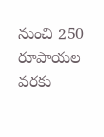నుంచి 250 రూపాయల వరకు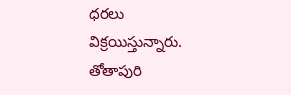ధరలు విక్రయిస్తున్నారు. తోతాపురి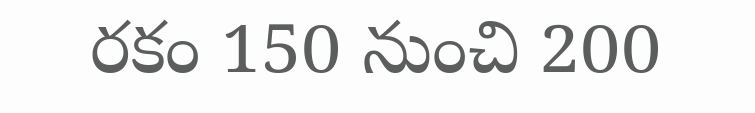రకం 150 నుంచి 200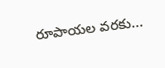రూపాయల వరకు...